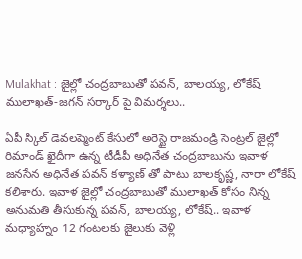Mulakhat : జైల్లో చంద్రబాబుతో పవన్, బాలయ్య, లోకేష్ ములాఖత్-జగన్ సర్కార్ పై విమర్శలు..

ఏపీ స్కిల్ డెవలప్మెంట్ కేసులో అరెస్టై రాజమండ్రి సెంట్రల్ జైల్లో రిమాండ్ ఖైదీగా ఉన్న టీడీపీ అధినేత చంద్రబాబును ఇవాళ జనసేన అధినేత పవన్ కళ్యాణ్ తో పాటు బాలకృష్ణ, నారా లోకేష్ కలిశారు. ఇవాళ జైల్లో చంద్రబాబుతో ములాఖత్ కోసం నిన్న అనుమతి తీసుకున్న పవన్, బాలయ్య, లోకేష్.. ఇవాళ మధ్యాహ్నం 12 గంటలకు జైలుకు వెళ్లి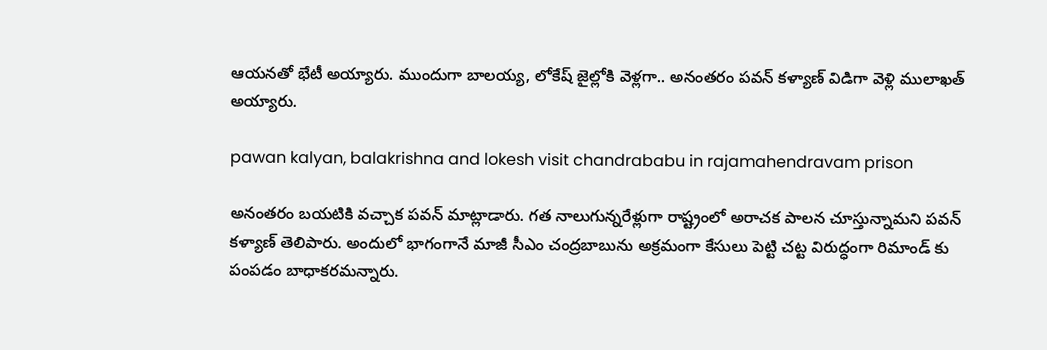ఆయనతో భేటీ అయ్యారు. ముందుగా బాలయ్య, లోకేష్ జైల్లోకి వెళ్లగా.. అనంతరం పవన్ కళ్యాణ్ విడిగా వెళ్లి ములాఖత్ అయ్యారు.

pawan kalyan, balakrishna and lokesh visit chandrababu in rajamahendravam prison

అనంతరం బయటికి వచ్చాక పవన్ మాట్లాడారు. గత నాలుగున్నరేళ్లుగా రాష్ట్రంలో అరాచక పాలన చూస్తున్నామని పవన్ కళ్యాణ్ తెలిపారు. అందులో భాగంగానే మాజీ సీఎం చంద్రబాబును అక్రమంగా కేసులు పెట్టి చట్ట విరుద్ధంగా రిమాండ్ కు పంపడం బాధాకరమన్నారు.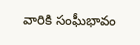వారికి సంఘీభావం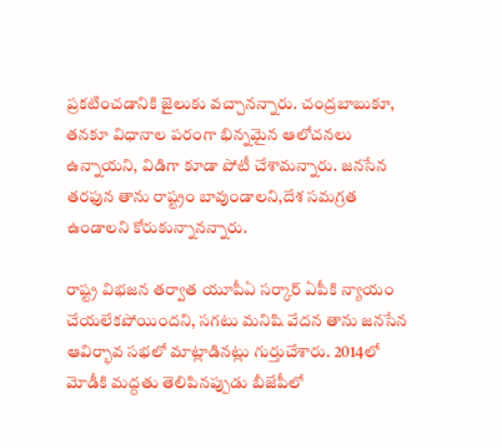ప్రకటించడానికి జైలుకు వచ్చానన్నారు. చంద్రబాబుకూ, తనకూ విధానాల పరంగా భిన్నమైన ఆలోచనలు ఉన్నాయని, విడిగా కూడా పోటీ చేశామన్నారు. జనసేన తరఫున తాను రాష్ట్రం బావుండాలని,దేశ సమగ్రత ఉండాలని కోరుకున్నానన్నారు.

రాష్ట్ర విభజన తర్వాత యూపీఏ సర్కార్ ఏపీకి న్యాయం చేయలేకపోయిందని, సగటు మనిషి వేదన తాను జనసేన ఆవిర్భావ సభలో మాట్లాడినట్లు గుర్తుచేశారు. 2014లో మోడీకి మద్దతు తెలిపినప్పుడు బీజేపీలో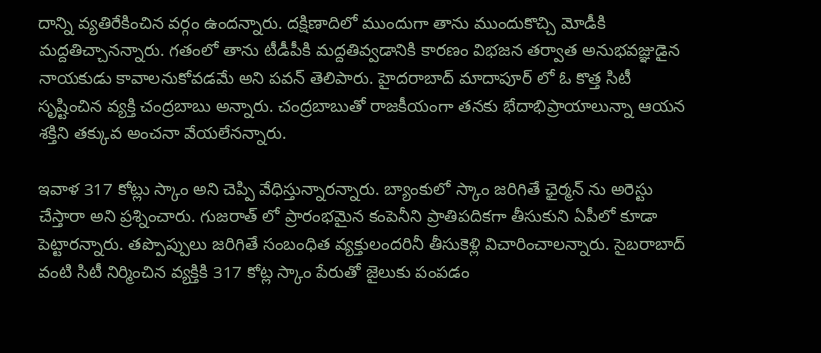దాన్ని వ్యతిరేకించిన వర్గం ఉందన్నారు. దక్షిణాదిలో ముందుగా తాను ముందుకొచ్చి మోడీకి మద్దతిచ్చానన్నారు. గతంలో తాను టీడీపీకి మద్దతివ్వడానికి కారణం విభజన తర్వాత అనుభవజ్ఞుడైన నాయకుడు కావాలనుకోవడమే అని పవన్ తెలిపారు. హైదరాబాద్ మాదాపూర్ లో ఓ కొత్త సిటీ సృష్టించిన వ్యక్తి చంద్రబాబు అన్నారు. చంద్రబాబుతో రాజకీయంగా తనకు భేదాభిప్రాయాలున్నా ఆయన శక్తిని తక్కువ అంచనా వేయలేనన్నారు.

ఇవాళ 317 కోట్లు స్కాం అని చెప్పి వేధిస్తున్నారన్నారు. బ్యాంకులో స్కాం జరిగితే ఛైర్మన్ ను అరెస్టు చేస్తారా అని ప్రశ్నించారు. గుజరాత్ లో ప్రారంభమైన కంపెనీని ప్రాతిపదికగా తీసుకుని ఏపీలో కూడా పెట్టారన్నారు. తప్పొప్పులు జరిగితే సంబంధిత వ్యక్తులందరినీ తీసుకెళ్లి విచారించాలన్నారు. సైబరాబాద్ వంటి సిటీ నిర్మించిన వ్యక్తికి 317 కోట్ల స్కాం పేరుతో జైలుకు పంపడం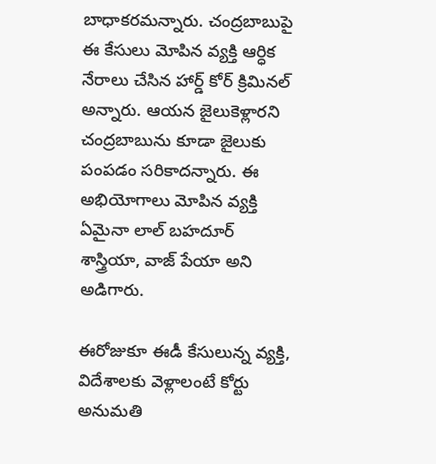బాధాకరమన్నారు. చంద్రబాబుపై ఈ కేసులు మోపిన వ్యక్తి ఆర్ధిక నేరాలు చేసిన హార్డ్ కోర్ క్రిమినల్ అన్నారు. ఆయన జైలుకెళ్లారని చంద్రబాబును కూడా జైలుకు పంపడం సరికాదన్నారు. ఈ అభియోగాలు మోపిన వ్యక్తి ఏమైనా లాల్ బహదూర్ శాస్త్రియా, వాజ్ పేయా అని అడిగారు.

ఈరోజుకూ ఈడీ కేసులున్న వ్యక్తి, విదేశాలకు వెళ్లాలంటే కోర్టు అనుమతి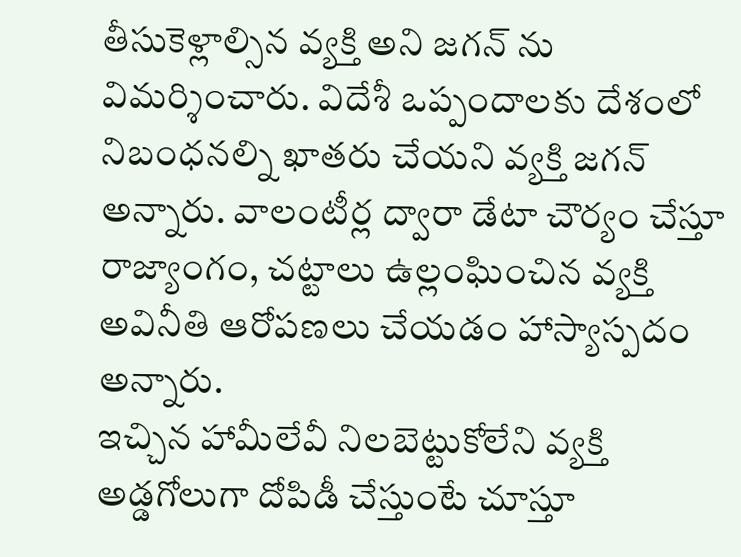తీసుకెళ్లాల్సిన వ్యక్తి అని జగన్ ను విమర్శించారు. విదేశీ ఒప్పందాలకు దేశంలో నిబంధనల్ని ఖాతరు చేయని వ్యక్తి జగన్ అన్నారు. వాలంటీర్ల ద్వారా డేటా చౌర్యం చేస్తూ రాజ్యాంగం, చట్టాలు ఉల్లంఘించిన వ్యక్తి అవినీతి ఆరోపణలు చేయడం హాస్యాస్పదం అన్నారు.
ఇచ్చిన హామీలేవీ నిలబెట్టుకోలేని వ్యక్తి అడ్డగోలుగా దోపిడీ చేస్తుంటే చూస్తూ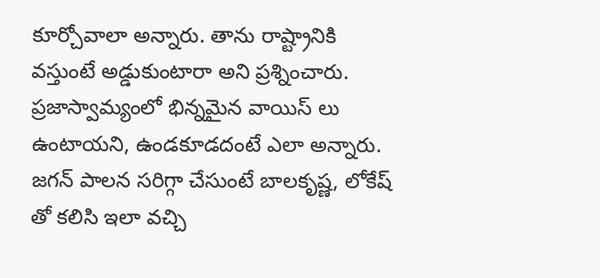కూర్చోవాలా అన్నారు. తాను రాష్ట్రానికి వస్తుంటే అడ్డుకుంటారా అని ప్రశ్నించారు. ప్రజాస్వామ్యంలో భిన్నమైన వాయిస్ లు ఉంటాయని, ఉండకూడదంటే ఎలా అన్నారు. జగన్ పాలన సరిగ్గా చేసుంటే బాలకృష్ణ, లోకేష్ తో కలిసి ఇలా వచ్చి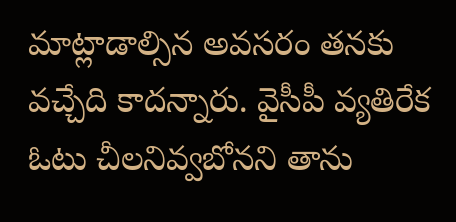మాట్లాడాల్సిన అవసరం తనకు వచ్చేది కాదన్నారు. వైసీపీ వ్యతిరేక ఓటు చీలనివ్వబోనని తాను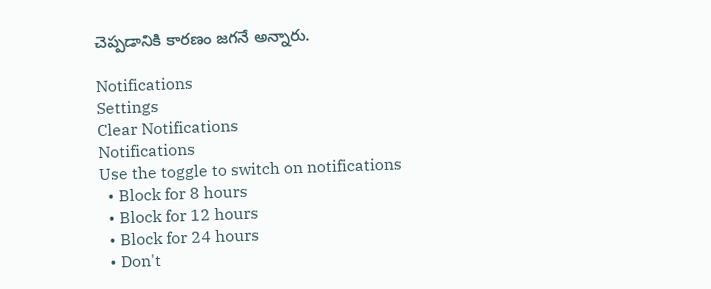చెప్పడానికి కారణం జగనే అన్నారు.

Notifications
Settings
Clear Notifications
Notifications
Use the toggle to switch on notifications
  • Block for 8 hours
  • Block for 12 hours
  • Block for 24 hours
  • Don't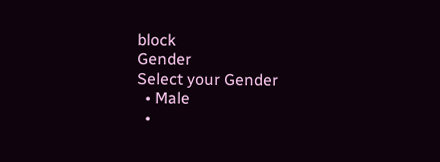block
Gender
Select your Gender
  • Male
  •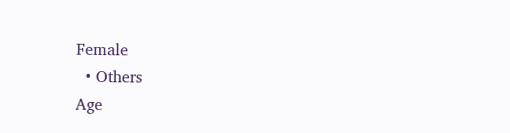Female
  • Others
Age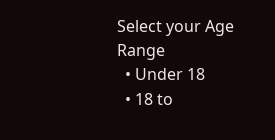Select your Age Range
  • Under 18
  • 18 to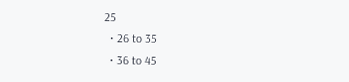25
  • 26 to 35
  • 36 to 45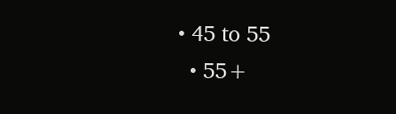• 45 to 55
  • 55+